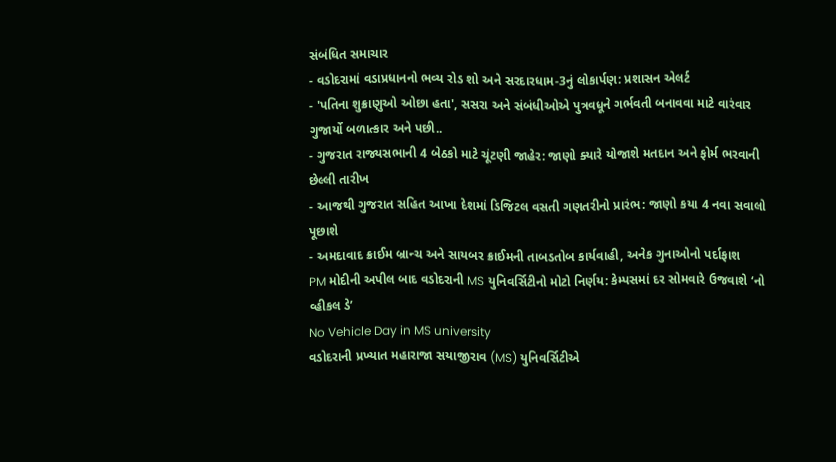સંબંધિત સમાચાર
- વડોદરામાં વડાપ્રધાનનો ભવ્ય રોડ શો અને સરદારધામ-3નું લોકાર્પણ: પ્રશાસન એલર્ટ
- 'પતિના શુક્રાણુઓ ઓછા હતા', સસરા અને સંબંધીઓએ પુત્રવધૂને ગર્ભવતી બનાવવા માટે વારંવાર ગુજાર્યો બળાત્કાર અને પછી..
- ગુજરાત રાજ્યસભાની 4 બેઠકો માટે ચૂંટણી જાહેર: જાણો ક્યારે યોજાશે મતદાન અને ફોર્મ ભરવાની છેલ્લી તારીખ
- આજથી ગુજરાત સહિત આખા દેશમાં ડિજિટલ વસતી ગણતરીનો પ્રારંભ: જાણો કયા 4 નવા સવાલો પૂછાશે
- અમદાવાદ ક્રાઈમ બ્રાન્ચ અને સાયબર ક્રાઈમની તાબડતોબ કાર્યવાહી, અનેક ગુનાઓનો પર્દાફાશ
PM મોદીની અપીલ બાદ વડોદરાની MS યુનિવર્સિટીનો મોટો નિર્ણય: કેમ્પસમાં દર સોમવારે ઉજવાશે ‘નો વ્હીકલ ડે’
No Vehicle Day in MS university
વડોદરાની પ્રખ્યાત મહારાજા સયાજીરાવ (MS) યુનિવર્સિટીએ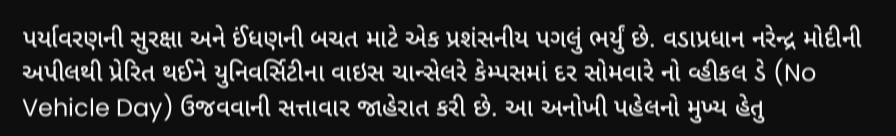પર્યાવરણની સુરક્ષા અને ઈંધણની બચત માટે એક પ્રશંસનીય પગલું ભર્યું છે. વડાપ્રધાન નરેન્દ્ર મોદીની અપીલથી પ્રેરિત થઈને યુનિવર્સિટીના વાઇસ ચાન્સેલરે કેમ્પસમાં દર સોમવારે નો વ્હીકલ ડે (No Vehicle Day) ઉજવવાની સત્તાવાર જાહેરાત કરી છે. આ અનોખી પહેલનો મુખ્ય હેતુ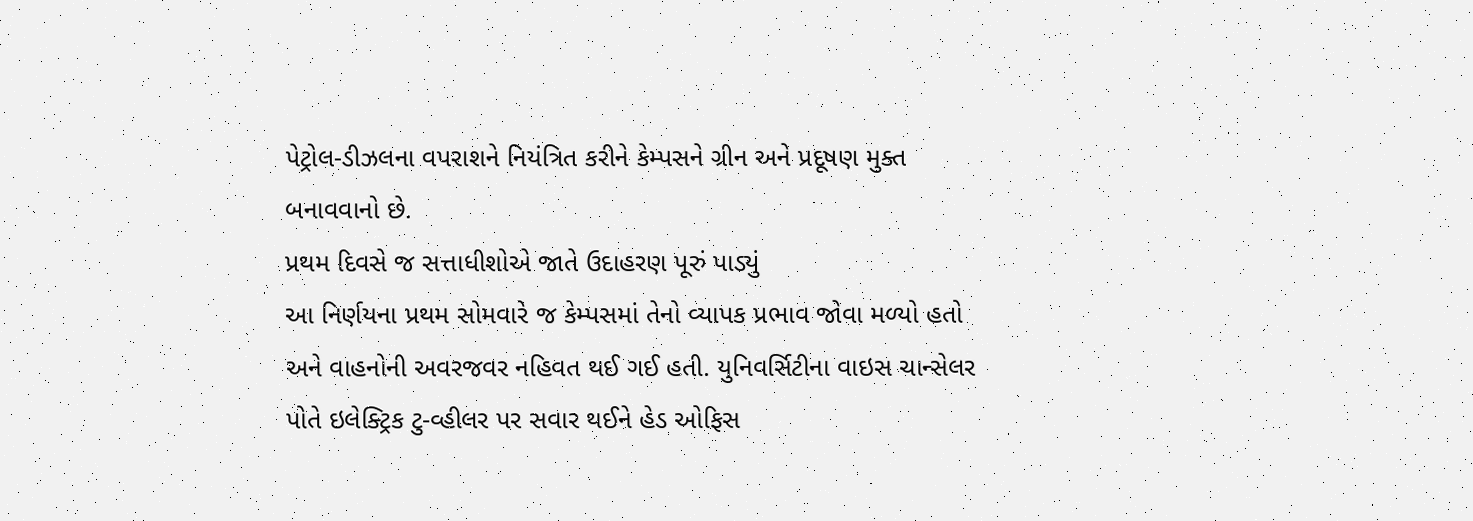પેટ્રોલ-ડીઝલના વપરાશને નિયંત્રિત કરીને કેમ્પસને ગ્રીન અને પ્રદૂષણ મુક્ત બનાવવાનો છે.
પ્રથમ દિવસે જ સત્તાધીશોએ જાતે ઉદાહરણ પૂરું પાડ્યું
આ નિર્ણયના પ્રથમ સોમવારે જ કેમ્પસમાં તેનો વ્યાપક પ્રભાવ જોવા મળ્યો હતો અને વાહનોની અવરજવર નહિવત થઈ ગઈ હતી. યુનિવર્સિટીના વાઇસ ચાન્સેલર પોતે ઇલેક્ટ્રિક ટુ-વ્હીલર પર સવાર થઈને હેડ ઓફિસ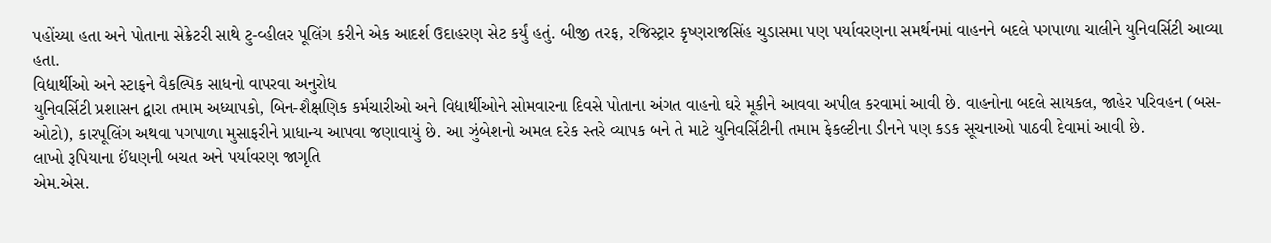પહોંચ્યા હતા અને પોતાના સેક્રેટરી સાથે ટુ-વ્હીલર પૂલિંગ કરીને એક આદર્શ ઉદાહરણ સેટ કર્યું હતું. બીજી તરફ, રજિસ્ટ્રાર કૃષ્ણરાજસિંહ ચુડાસમા પણ પર્યાવરણના સમર્થનમાં વાહનને બદલે પગપાળા ચાલીને યુનિવર્સિટી આવ્યા હતા.
વિદ્યાર્થીઓ અને સ્ટાફને વૈકલ્પિક સાધનો વાપરવા અનુરોધ
યુનિવર્સિટી પ્રશાસન દ્વારા તમામ અધ્યાપકો, બિન-શૈક્ષણિક કર્મચારીઓ અને વિદ્યાર્થીઓને સોમવારના દિવસે પોતાના અંગત વાહનો ઘરે મૂકીને આવવા અપીલ કરવામાં આવી છે. વાહનોના બદલે સાયકલ, જાહેર પરિવહન (બસ-ઓટો), કારપૂલિંગ અથવા પગપાળા મુસાફરીને પ્રાધાન્ય આપવા જણાવાયું છે. આ ઝુંબેશનો અમલ દરેક સ્તરે વ્યાપક બને તે માટે યુનિવર્સિટીની તમામ ફેકલ્ટીના ડીનને પણ કડક સૂચનાઓ પાઠવી દેવામાં આવી છે.
લાખો રૂપિયાના ઈંધણની બચત અને પર્યાવરણ જાગૃતિ
એમ.એસ.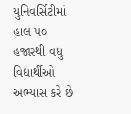યુનિવર્સિટીમાં હાલ ૫૦ હજારથી વધુ વિદ્યાર્થીઓ અભ્યાસ કરે છે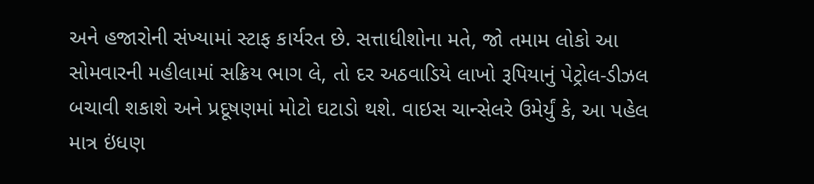અને હજારોની સંખ્યામાં સ્ટાફ કાર્યરત છે. સત્તાધીશોના મતે, જો તમામ લોકો આ સોમવારની મહીલામાં સક્રિય ભાગ લે, તો દર અઠવાડિયે લાખો રૂપિયાનું પેટ્રોલ-ડીઝલ બચાવી શકાશે અને પ્રદૂષણમાં મોટો ઘટાડો થશે. વાઇસ ચાન્સેલરે ઉમેર્યું કે, આ પહેલ માત્ર ઇંધણ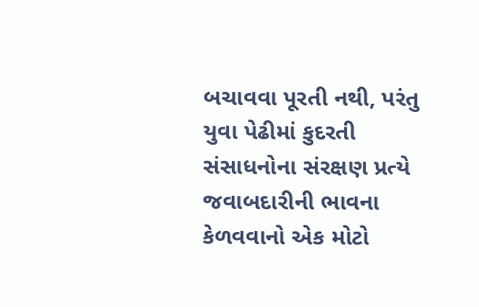બચાવવા પૂરતી નથી, પરંતુ યુવા પેઢીમાં કુદરતી સંસાધનોના સંરક્ષણ પ્રત્યે જવાબદારીની ભાવના કેળવવાનો એક મોટો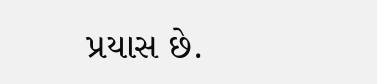પ્રયાસ છે.